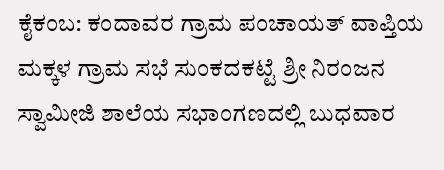ಕೈಕಂಬ: ಕಂದಾವರ ಗ್ರಾಮ ಪಂಚಾಯತ್ ವಾಪ್ತಿಯ ಮಕ್ಕಳ ಗ್ರಾಮ ಸಭೆ ಸುಂಕದಕಟ್ಟೆ ಶ್ರೀ ನಿರಂಜನ ಸ್ವಾಮೀಜಿ ಶಾಲೆಯ ಸಭಾಂಗಣದಲ್ಲಿ ಬುಧವಾರ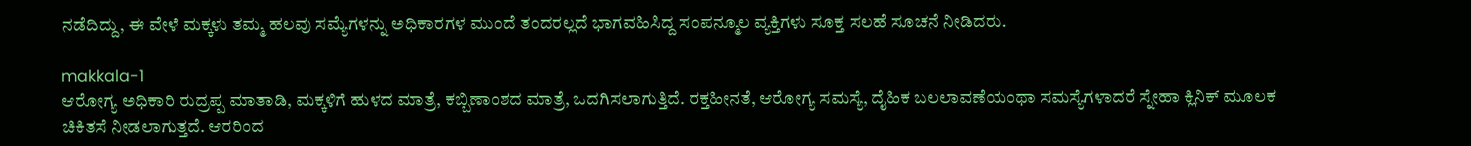ನಡೆದಿದ್ದು, ಈ ವೇಳೆ ಮಕ್ಕಳು ತಮ್ಮ ಹಲವು ಸಮ್ಯೆಗಳನ್ನು ಅಧಿಕಾರಗಳ ಮುಂದೆ ತಂದರಲ್ಲದೆ ಭಾಗವಹಿಸಿದ್ದ ಸಂಪನ್ಮೂಲ ವ್ಯಕ್ತಿಗಳು ಸೂಕ್ತ ಸಲಹೆ ಸೂಚನೆ ನೀಡಿದರು.

makkala-1
ಆರೋಗ್ಯ ಅಧಿಕಾರಿ ರುದ್ರಪ್ಪ ಮಾತಾಡಿ, ಮಕ್ಕಳಿಗೆ ಹುಳದ ಮಾತ್ರೆ, ಕಬ್ಬಿಣಾಂಶದ ಮಾತ್ರೆ, ಒದಗಿಸಲಾಗುತ್ತಿದೆ. ರಕ್ತಹೀನತೆ, ಆರೋಗ್ಯ ಸಮಸ್ಯೆ, ದೈಹಿಕ ಬಲಲಾವಣೆಯಂಥಾ ಸಮಸ್ಯೆಗಳಾದರೆ ಸ್ನೇಹಾ ಕ್ಲಿನಿಕ್ ಮೂಲಕ ಚಿಕಿತಸೆ ನೀಡಲಾಗುತ್ತದೆ. ಆರರಿಂದ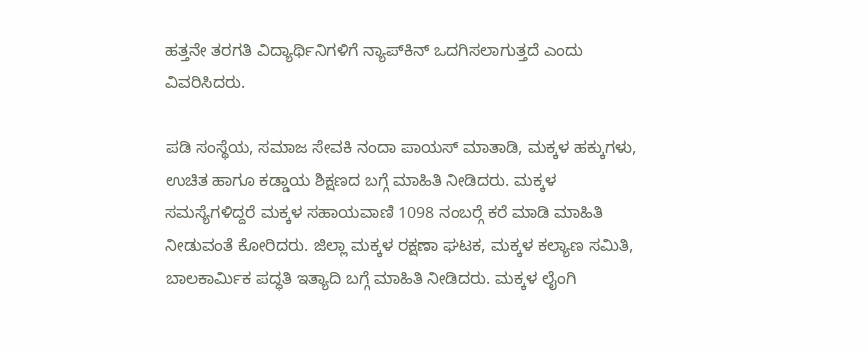ಹತ್ತನೇ ತರಗತಿ ವಿದ್ಯಾರ್ಥಿನಿಗಳಿಗೆ ನ್ಯಾಪ್‍ಕಿನ್ ಒದಗಿಸಲಾಗುತ್ತದೆ ಎಂದು ವಿವರಿಸಿದರು.

ಪಡಿ ಸಂಸ್ಥೆಯ, ಸಮಾಜ ಸೇವಕಿ ನಂದಾ ಪಾಯಸ್ ಮಾತಾಡಿ, ಮಕ್ಕಳ ಹಕ್ಕುಗಳು, ಉಚಿತ ಹಾಗೂ ಕಡ್ಡಾಯ ಶಿಕ್ಷಣದ ಬಗ್ಗೆ ಮಾಹಿತಿ ನೀಡಿದರು. ಮಕ್ಕಳ ಸಮಸ್ಯೆಗಳಿದ್ದರೆ ಮಕ್ಕಳ ಸಹಾಯವಾಣಿ 1098 ನಂಬರ್‍ಗೆ ಕರೆ ಮಾಡಿ ಮಾಹಿತಿ ನೀಡುವಂತೆ ಕೋರಿದರು. ಜಿಲ್ಲಾ ಮಕ್ಕಳ ರಕ್ಷಣಾ ಘಟಕ, ಮಕ್ಕಳ ಕಲ್ಯಾಣ ಸಮಿತಿ, ಬಾಲಕಾರ್ಮಿಕ ಪದ್ಧತಿ ಇತ್ಯಾದಿ ಬಗ್ಗೆ ಮಾಹಿತಿ ನೀಡಿದರು. ಮಕ್ಕಳ ಲೈಂಗಿ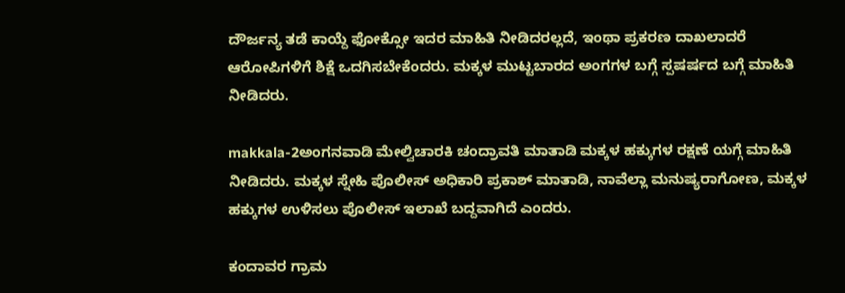ದೌರ್ಜನ್ಯ ತಡೆ ಕಾಯ್ದೆ ಫೋಕ್ಸೋ ಇದರ ಮಾಹಿತಿ ನೀಡಿದರಲ್ಲದೆ, ಇಂಥಾ ಪ್ರಕರಣ ದಾಖಲಾದರೆ ಆರೋಪಿಗಳಿಗೆ ಶಿಕ್ಷೆ ಒದಗಿಸಬೇಕೆಂದರು. ಮಕ್ಕಳ ಮುಟ್ಟಬಾರದ ಅಂಗಗಳ ಬಗ್ಗೆ ಸ್ಪಷರ್ಷದ ಬಗ್ಗೆ ಮಾಹಿತಿ ನೀಡಿದರು.

makkala-2ಅಂಗನವಾಡಿ ಮೇಲ್ವಿಚಾರಕಿ ಚಂದ್ರಾವತಿ ಮಾತಾಡಿ ಮಕ್ಕಳ ಹಕ್ಕುಗಳ ರಕ್ಷಣೆ ಯಗ್ಗೆ ಮಾಹಿತಿ ನೀಡಿದರು. ಮಕ್ಕಳ ಸ್ನೇಹಿ ಪೊಲೀಸ್ ಅಧಿಕಾರಿ ಪ್ರಕಾಶ್ ಮಾತಾಡಿ, ನಾವೆಲ್ಲಾ ಮನುಷ್ಯರಾಗೋಣ, ಮಕ್ಕಳ ಹಕ್ಕುಗಳ ಉಳಿಸಲು ಪೊಲೀಸ್ ಇಲಾಖೆ ಬದ್ದವಾಗಿದೆ ಎಂದರು.

ಕಂದಾವರ ಗ್ರಾಮ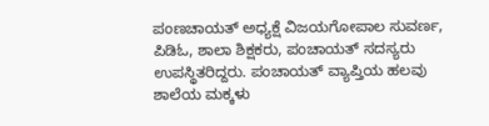ಪಂಣಚಾಯತ್ ಅಧ್ಯಕ್ಷೆ ವಿಜಯಗೋಪಾಲ ಸುವರ್ಣ, ಪಿಡಿಓ, ಶಾಲಾ ಶಿಕ್ಷಕರು, ಪಂಚಾಯತ್ ಸದಸ್ಯರು ಉಪಸ್ಥಿತರಿದ್ದರು. ಪಂಚಾಯತ್ ವ್ಯಾಪ್ತಿಯ ಹಲವು ಶಾಲೆಯ ಮಕ್ಕಳು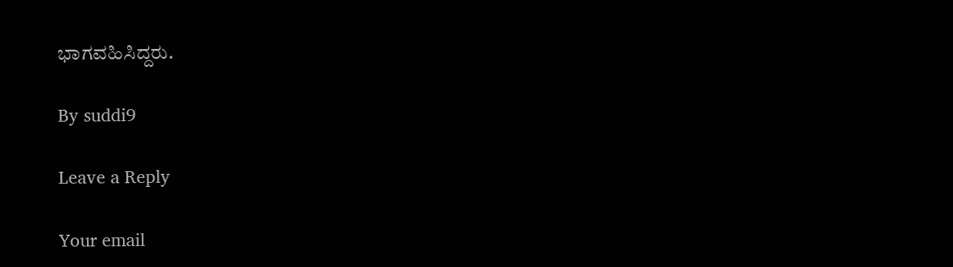ಭಾಗವಹಿಸಿದ್ದರು.

By suddi9

Leave a Reply

Your email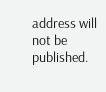address will not be published.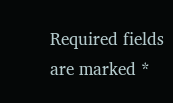Required fields are marked *